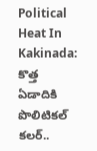Political Heat In Kakinada: కొత్త ఏడాదికి పొలిటికల్ కలర్..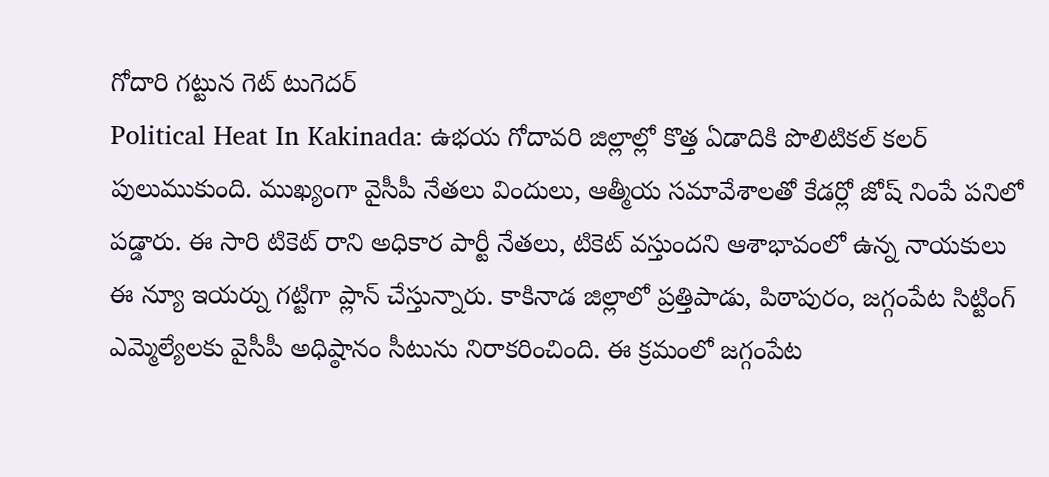గోదారి గట్టున గెట్ టుగెదర్
Political Heat In Kakinada: ఉభయ గోదావరి జిల్లాల్లో కొత్త ఏడాదికి పొలిటికల్ కలర్ పులుముకుంది. ముఖ్యంగా వైసీపీ నేతలు విందులు, ఆత్మీయ సమావేశాలతో కేడర్లో జోష్ నింపే పనిలో పడ్డారు. ఈ సారి టికెట్ రాని అధికార పార్టీ నేతలు, టికెట్ వస్తుందని ఆశాభావంలో ఉన్న నాయకులు ఈ న్యూ ఇయర్ను గట్టిగా ప్లాన్ చేస్తున్నారు. కాకినాడ జిల్లాలో ప్రత్తిపాడు, పిఠాపురం, జగ్గంపేట సిట్టింగ్ ఎమ్మెల్యేలకు వైసీపీ అధిష్ఠానం సీటును నిరాకరించింది. ఈ క్రమంలో జగ్గంపేట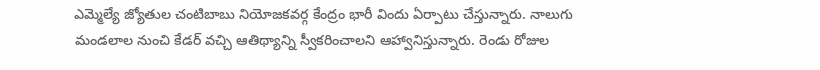ఎమ్మెల్యే జ్యోతుల చంటిబాబు నియోజకవర్గ కేంద్రం భారీ విందు ఏర్పాటు చేస్తున్నారు. నాలుగు మండలాల నుంచి కేడర్ వచ్చి ఆతిథ్యాన్ని స్వీకరించాలని ఆహ్వానిస్తున్నారు. రెండు రోజుల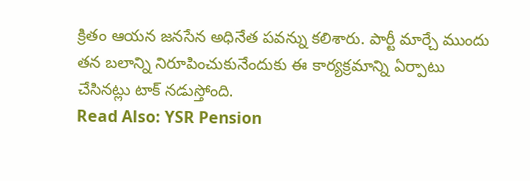క్రితం ఆయన జనసేన అధినేత పవన్ను కలిశారు. పార్టీ మార్చే ముందు తన బలాన్ని నిరూపించుకునేందుకు ఈ కార్యక్రమాన్ని ఏర్పాటు చేసినట్లు టాక్ నడుస్తోంది.
Read Also: YSR Pension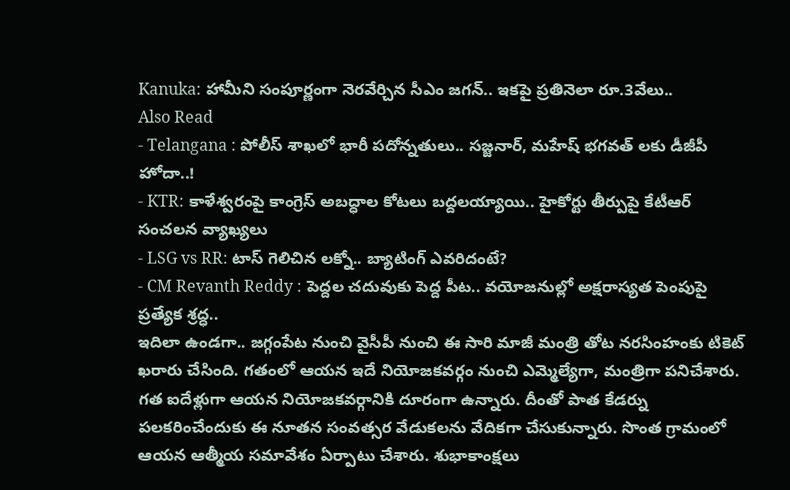Kanuka: హామీని సంపూర్ణంగా నెరవేర్చిన సీఎం జగన్.. ఇకపై ప్రతినెలా రూ.3వేలు..
Also Read
- Telangana : పోలీస్ శాఖలో భారీ పదోన్నతులు.. సజ్జనార్, మహేష్ భగవత్ లకు డీజీపీ హోదా..!
- KTR: కాళేశ్వరంపై కాంగ్రెస్ అబద్ధాల కోటలు బద్దలయ్యాయి.. హైకోర్టు తీర్పుపై కేటీఆర్ సంచలన వ్యాఖ్యలు
- LSG vs RR: టాస్ గెలిచిన లక్నో.. బ్యాటింగ్ ఎవరిదంటే?
- CM Revanth Reddy : పెద్దల చదువుకు పెద్ద పీట.. వయోజనుల్లో అక్షరాస్యత పెంపుపై ప్రత్యేక శ్రద్ధ..
ఇదిలా ఉండగా.. జగ్గంపేట నుంచి వైసీపీ నుంచి ఈ సారి మాజీ మంత్రి తోట నరసింహంకు టికెట్ ఖరారు చేసింది. గతంలో ఆయన ఇదే నియోజకవర్గం నుంచి ఎమ్మెల్యేగా, మంత్రిగా పనిచేశారు. గత ఐదేళ్లుగా ఆయన నియోజకవర్గానికి దూరంగా ఉన్నారు. దీంతో పాత కేడర్ను పలకరించేందుకు ఈ నూతన సంవత్సర వేడుకలను వేదికగా చేసుకున్నారు. సొంత గ్రామంలో ఆయన ఆత్మీయ సమావేశం ఏర్పాటు చేశారు. శుభాకాంక్షలు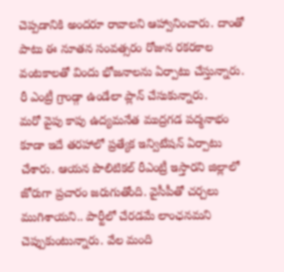చెప్పడానికి అందరూ రావాలని ఆహ్వానించారు. దాంతో పాటు ఈ నూతన సంవత్సరం రోజున రకరకాల వంటకాలతో విందు భోజనాలను ఏర్పాటు చేస్తున్నారు. రీ ఎంట్రీ గ్రాండ్గా ఉండేలా ప్లాన్ చేసుకున్నారు.
మరో వైపు కాపు ఉద్యమనేత ముద్రగడ పద్మనాభం కూడా ఇదే తరహాలో ప్రత్యేక ఇన్విటేషన్ ఏర్పాటు చేశారు. ఆయన పొలిటికల్ రీఎంట్రీ ఇస్తారని జిల్లాలో జోరుగా ప్రచారం జరుగుతోంది. వైసీపీతో చర్చలు ముగిశాయని.. పార్టీలో చేరడమే లాంఛనమని చెప్పుకుంటున్నారు. వేల మంది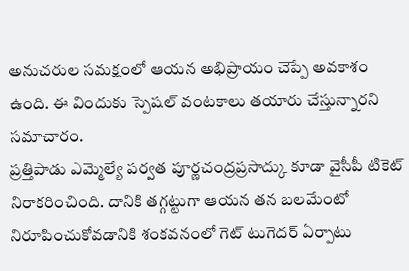అనుచరుల సమక్షంలో ఆయన అభిప్రాయం చెప్పే అవకాశం ఉంది. ఈ విందుకు స్పెషల్ వంటకాలు తయారు చేస్తున్నారని సమాచారం.
ప్రత్తిపాడు ఎమ్మెల్యే పర్వత పూర్ణచంద్రప్రసాద్కు కూడా వైసీపీ టికెట్ నిరాకరించింది. దానికి తగ్గట్టుగా ఆయన తన బలమేంటో నిరూపించుకోవడానికి శంకవనంలో గెట్ టుగెదర్ ఏర్పాటు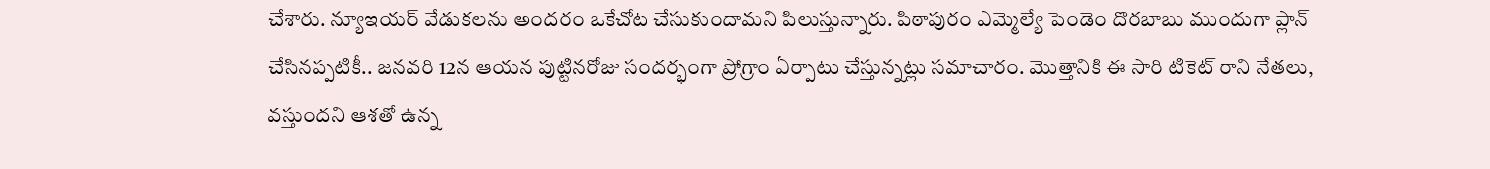చేశారు. న్యూఇయర్ వేడుకలను అందరం ఒకేచోట చేసుకుందామని పిలుస్తున్నారు. పిఠాపురం ఎమ్మెల్యే పెండెం దొరబాబు ముందుగా ప్లాన్ చేసినప్పటికీ.. జనవరి 12న ఆయన పుట్టినరోజు సందర్భంగా ప్రోగ్రాం ఏర్పాటు చేస్తున్నట్లు సమాచారం. మొత్తానికి ఈ సారి టికెట్ రాని నేతలు, వస్తుందని ఆశతో ఉన్న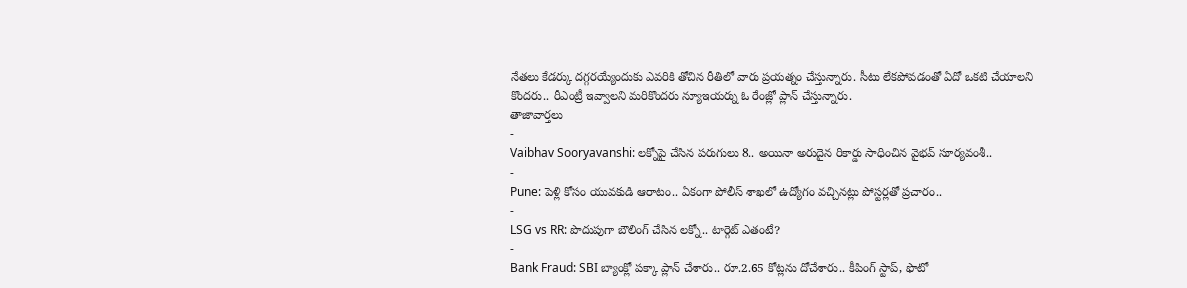నేతలు కేడర్కు దగ్గరయ్యేందుకు ఎవరికి తోచిన రీతిలో వారు ప్రయత్నం చేస్తున్నారు. సీటు లేకపోవడంతో ఏదో ఒకటి చేయాలని కొందరు.. రీఎంట్రీ ఇవ్వాలని మరికొందరు న్యూఇయర్ను ఓ రేంజ్లో ప్లాన్ చేస్తున్నారు.
తాజావార్తలు
-
Vaibhav Sooryavanshi: లక్నోపై చేసిన పరుగులు 8.. అయినా అరుదైన రికార్డు సాధించిన వైభవ్ సూర్యవంశీ..
-
Pune: పెళ్లి కోసం యువకుడి ఆరాటం.. ఏకంగా పోలీస్ శాఖలో ఉద్యోగం వచ్చినట్లు పోస్టర్లతో ప్రచారం..
-
LSG vs RR: పొదుపుగా బౌలింగ్ చేసిన లక్నో.. టార్గెట్ ఎతంటే?
-
Bank Fraud: SBI బ్యాంక్లో పక్కా ప్లాన్ చేశారు.. రూ.2.65 కోట్లను దోచేశారు.. కీపింగ్ స్టాప్, ఫొటో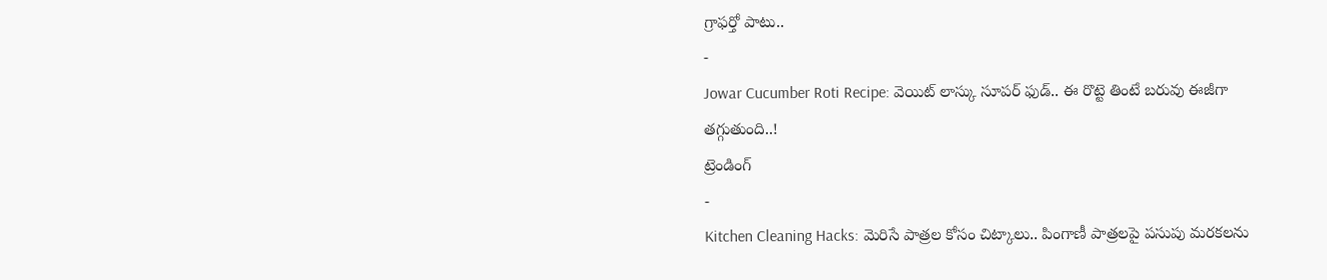గ్రాఫర్తో పాటు..
-
Jowar Cucumber Roti Recipe: వెయిట్ లాస్కు సూపర్ ఫుడ్.. ఈ రొట్టె తింటే బరువు ఈజీగా తగ్గుతుంది..!
ట్రెండింగ్
-
Kitchen Cleaning Hacks: మెరిసే పాత్రల కోసం చిట్కాలు.. పింగాణీ పాత్రలపై పసుపు మరకలను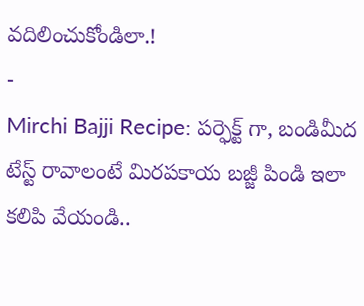వదిలించుకోండిలా.!
-
Mirchi Bajji Recipe: పర్ఫెక్ట్ గా, బండిమీద టేస్ట్ రావాలంటే మిరపకాయ బజ్జీ పిండి ఇలా కలిపి వేయండి..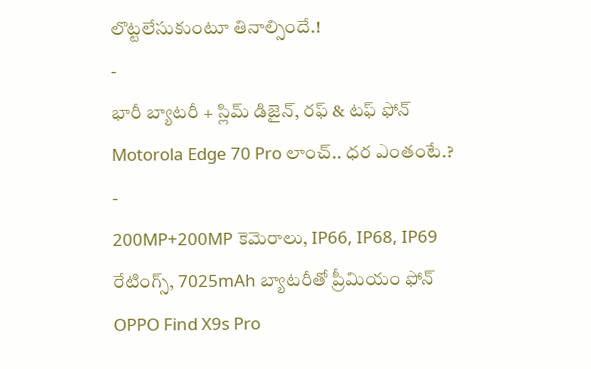లొట్టలేసుకుంటూ తినాల్సిందే.!
-
భారీ బ్యాటరీ + స్లిమ్ డిజైన్, రఫ్ & టఫ్ ఫోన్ Motorola Edge 70 Pro లాంచ్.. ధర ఎంతంటే.?
-
200MP+200MP కెమెరాలు, IP66, IP68, IP69 రేటింగ్స్, 7025mAh బ్యాటరీతో ప్రీమియం ఫోన్ OPPO Find X9s Pro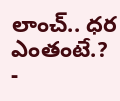లాంచ్.. ధర ఎంతంటే.?
-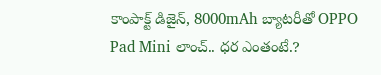కాంపాక్ట్ డిజైన్, 8000mAh బ్యాటరీతో OPPO Pad Mini లాంచ్.. ధర ఎంతంటే.?